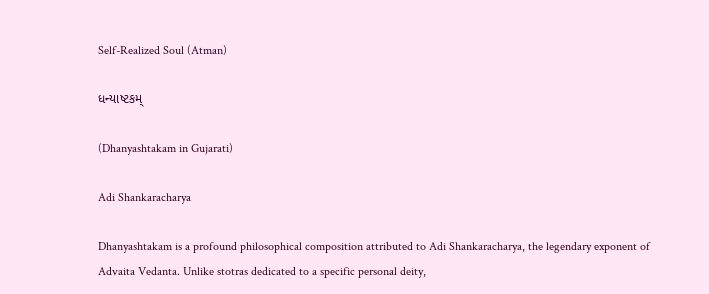Self-Realized Soul (Atman)

ધન્યાષ્ટકમ્

(Dhanyashtakam in Gujarati)

Adi Shankaracharya

Dhanyashtakam is a profound philosophical composition attributed to Adi Shankaracharya, the legendary exponent of Advaita Vedanta. Unlike stotras dedicated to a specific personal deity,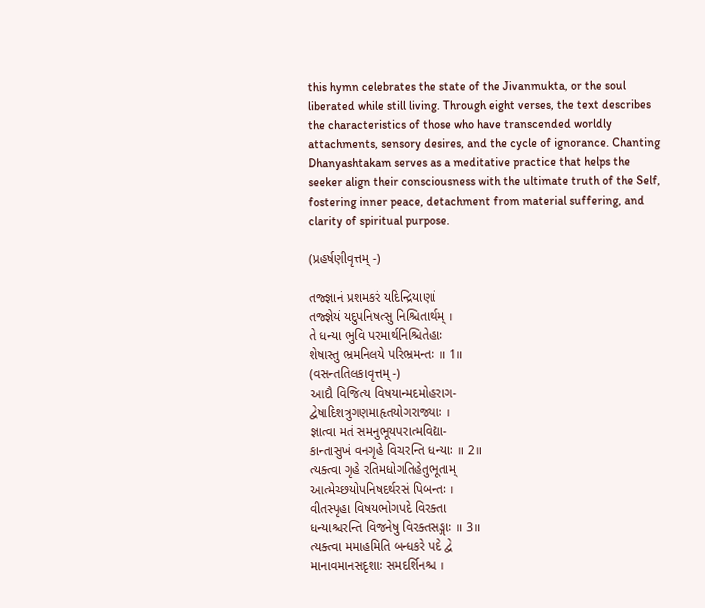this hymn celebrates the state of the Jivanmukta, or the soul liberated while still living. Through eight verses, the text describes the characteristics of those who have transcended worldly attachments, sensory desires, and the cycle of ignorance. Chanting Dhanyashtakam serves as a meditative practice that helps the seeker align their consciousness with the ultimate truth of the Self, fostering inner peace, detachment from material suffering, and clarity of spiritual purpose.

(પ્રહર્ષણીવૃત્તમ્ -)

તજ્જ્ઞાનં પ્રશમકરં યદિન્દ્રિયાણાં
તજ્જ્ઞેયં યદુપનિષત્સુ નિશ્ચિતાર્થમ્ ।
તે ધન્યા ભુવિ પરમાર્થનિશ્ચિતેહાઃ
શેષાસ્તુ ભ્રમનિલયે પરિભ્રમન્તઃ ॥ 1॥
(વસન્તતિલકાવૃત્તમ્ -)
આદૌ વિજિત્ય વિષયાન્મદમોહરાગ-
દ્વેષાદિશત્રુગણમાહૃતયોગરાજ્યાઃ ।
જ્ઞાત્વા મતં સમનુભૂયપરાત્મવિદ્યા-
કાન્તાસુખં વનગૃહે વિચરન્તિ ધન્યાઃ ॥ 2॥
ત્યક્ત્વા ગૃહે રતિમધોગતિહેતુભૂતામ્
આત્મેચ્છયોપનિષદર્થરસં પિબન્તઃ ।
વીતસ્પૃહા વિષયભોગપદે વિરક્તા
ધન્યાશ્ચરન્તિ વિજનેષુ વિરક્તસઙ્ગાઃ ॥ 3॥
ત્યક્ત્વા મમાહમિતિ બન્ધકરે પદે દ્વે
માનાવમાનસદૃશાઃ સમદર્શિનશ્ચ ।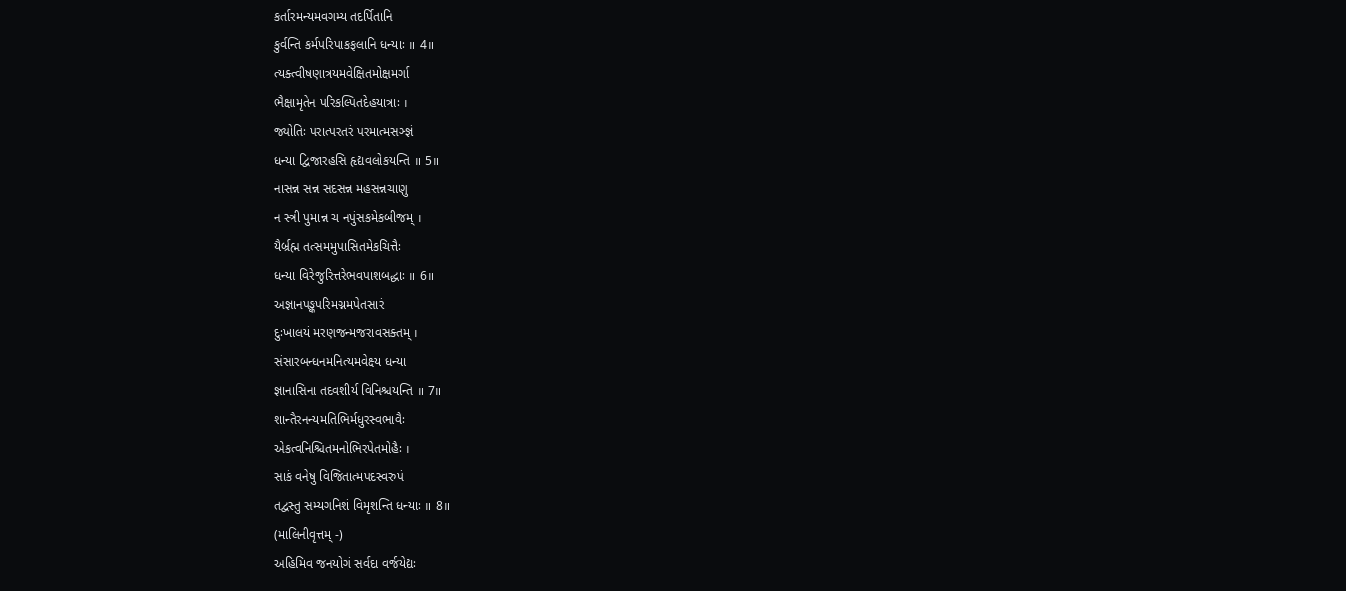કર્તારમન્યમવગમ્ય તદર્પિતાનિ
કુર્વન્તિ કર્મપરિપાકફલાનિ ધન્યાઃ ॥ 4॥
ત્યક્ત્વીષણાત્રયમવેક્ષિતમોક્ષમર્ગા
ભૈક્ષામૃતેન પરિકલ્પિતદેહયાત્રાઃ ।
જ્યોતિઃ પરાત્પરતરં પરમાત્મસઞ્જ્ઞં
ધન્યા દ્વિજારહસિ હૃદ્યવલોકયન્તિ ॥ 5॥
નાસન્ન સન્ન સદસન્ન મહસન્નચાણુ
ન સ્ત્રી પુમાન્ન ચ નપુંસકમેકબીજમ્ ।
યૈર્બ્રહ્મ તત્સમમુપાસિતમેકચિત્તૈઃ
ધન્યા વિરેજુરિત્તરેભવપાશબદ્ધાઃ ॥ 6॥
અજ્ઞાનપઙ્કપરિમગ્નમપેતસારં
દુઃખાલયં મરણજન્મજરાવસક્તમ્ ।
સંસારબન્ધનમનિત્યમવેક્ષ્ય ધન્યા
જ્ઞાનાસિના તદવશીર્ય વિનિશ્ચયન્તિ ॥ 7॥
શાન્તૈરનન્યમતિભિર્મધુરસ્વભાવૈઃ
એકત્વનિશ્ચિતમનોભિરપેતમોહૈઃ ।
સાકં વનેષુ વિજિતાત્મપદસ્વરુપં
તદ્વસ્તુ સમ્યગનિશં વિમૃશન્તિ ધન્યાઃ ॥ 8॥
(માલિનીવૃત્તમ્ -)
અહિમિવ જનયોગં સર્વદા વર્જયેદ્યઃ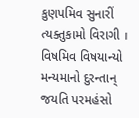કુણપમિવ સુનારીં ત્યક્તુકામો વિરાગી ।
વિષમિવ વિષયાન્યો મન્યમાનો દુરન્તાન્
જયતિ પરમહંસો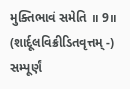મુક્તિભાવં સમેતિ ॥ 9॥
(શાર્દૂલવિક્રીડિતવૃત્તમ્ -)
સમ્પૂર્ણં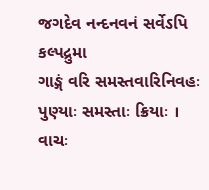જગદેવ નન્દનવનં સર્વેઽપિ કલ્પદ્રુમા
ગાઙ્ગં વરિ સમસ્તવારિનિવહઃ પુણ્યાઃ સમસ્તાઃ ક્રિયાઃ ।
વાચઃ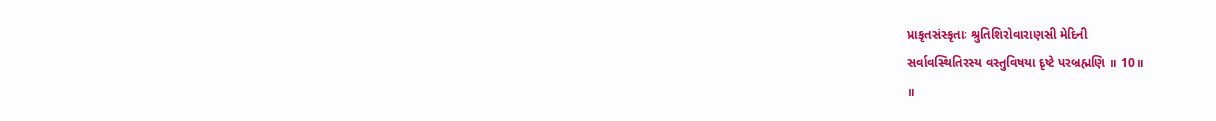પ્રાકૃતસંસ્કૃતાઃ શ્રુતિશિરોવારાણસી મેદિની
સર્વાવસ્થિતિરસ્ય વસ્તુવિષયા દૃષ્ટે પરબ્રહ્મણિ ॥ 10॥
॥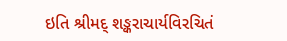ઇતિ શ્રીમદ્ શઙ્કરાચાર્યવિરચિતં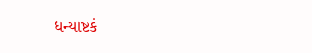ધન્યાષ્ટકં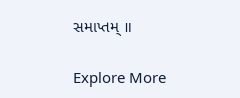સમાપ્તમ્ ॥

Explore More